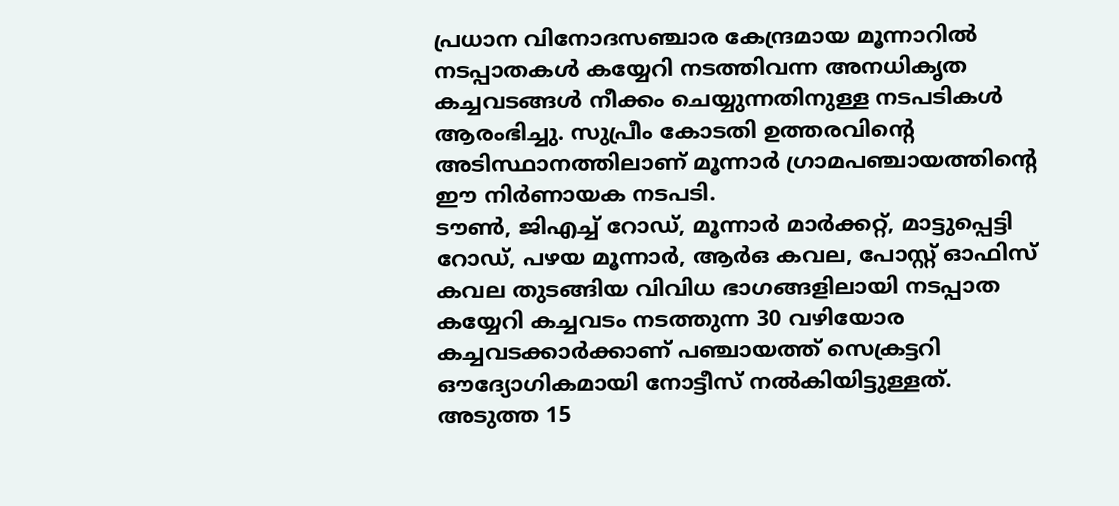പ്രധാന വിനോദസഞ്ചാര കേന്ദ്രമായ മൂന്നാറിൽ നടപ്പാതകൾ കയ്യേറി നടത്തിവന്ന അനധികൃത കച്ചവടങ്ങൾ നീക്കം ചെയ്യുന്നതിനുള്ള നടപടികൾ ആരംഭിച്ചു. സുപ്രീം കോടതി ഉത്തരവിന്റെ അടിസ്ഥാനത്തിലാണ് മൂന്നാർ ഗ്രാമപഞ്ചായത്തിന്റെ ഈ നിർണായക നടപടി.
ടൗൺ, ജിഎച്ച് റോഡ്, മൂന്നാർ മാർക്കറ്റ്, മാട്ടുപ്പെട്ടി റോഡ്, പഴയ മൂന്നാർ, ആർഒ കവല, പോസ്റ്റ് ഓഫിസ് കവല തുടങ്ങിയ വിവിധ ഭാഗങ്ങളിലായി നടപ്പാത കയ്യേറി കച്ചവടം നടത്തുന്ന 30 വഴിയോര കച്ചവടക്കാർക്കാണ് പഞ്ചായത്ത് സെക്രട്ടറി ഔദ്യോഗികമായി നോട്ടീസ് നൽകിയിട്ടുള്ളത്. അടുത്ത 15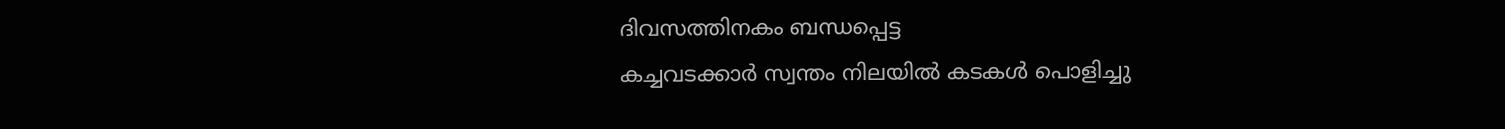ദിവസത്തിനകം ബന്ധപ്പെട്ട
കച്ചവടക്കാർ സ്വന്തം നിലയിൽ കടകൾ പൊളിച്ചു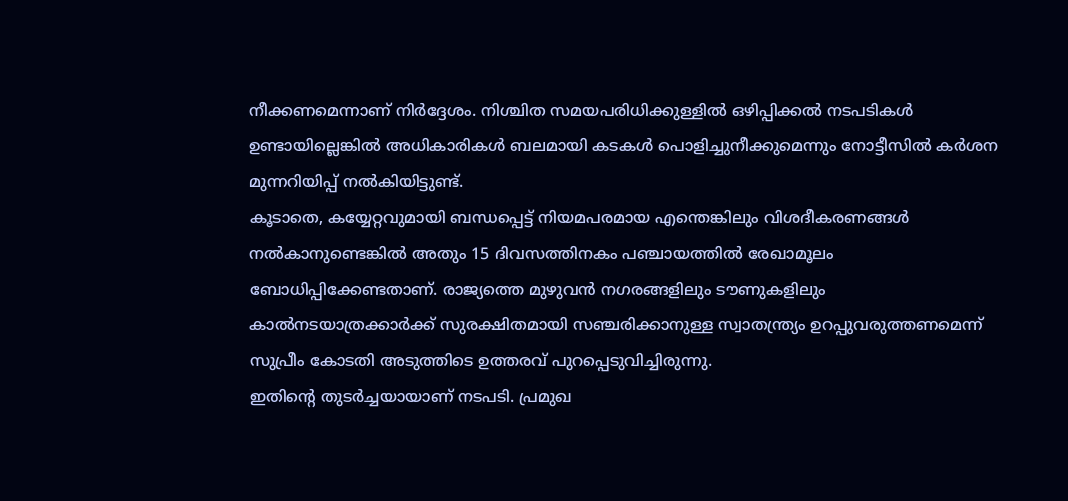നീക്കണമെന്നാണ് നിർദ്ദേശം. നിശ്ചിത സമയപരിധിക്കുള്ളിൽ ഒഴിപ്പിക്കൽ നടപടികൾ ഉണ്ടായില്ലെങ്കിൽ അധികാരികൾ ബലമായി കടകൾ പൊളിച്ചുനീക്കുമെന്നും നോട്ടീസിൽ കർശന മുന്നറിയിപ്പ് നൽകിയിട്ടുണ്ട്.
കൂടാതെ, കയ്യേറ്റവുമായി ബന്ധപ്പെട്ട് നിയമപരമായ എന്തെങ്കിലും വിശദീകരണങ്ങൾ നൽകാനുണ്ടെങ്കിൽ അതും 15 ദിവസത്തിനകം പഞ്ചായത്തിൽ രേഖാമൂലം ബോധിപ്പിക്കേണ്ടതാണ്. രാജ്യത്തെ മുഴുവൻ നഗരങ്ങളിലും ടൗണുകളിലും കാൽനടയാത്രക്കാർക്ക് സുരക്ഷിതമായി സഞ്ചരിക്കാനുള്ള സ്വാതന്ത്ര്യം ഉറപ്പുവരുത്തണമെന്ന് സുപ്രീം കോടതി അടുത്തിടെ ഉത്തരവ് പുറപ്പെടുവിച്ചിരുന്നു.
ഇതിന്റെ തുടർച്ചയായാണ് നടപടി. പ്രമുഖ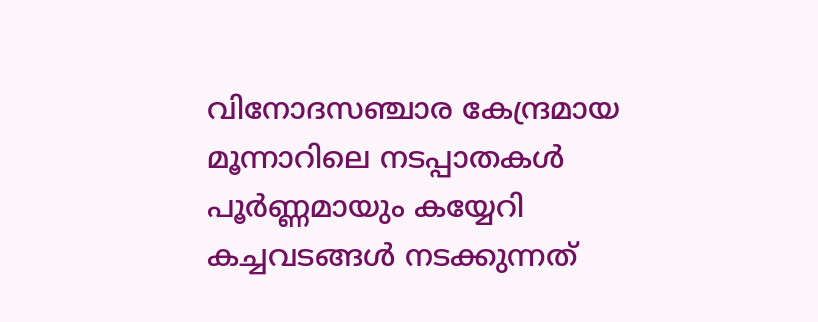വിനോദസഞ്ചാര കേന്ദ്രമായ മൂന്നാറിലെ നടപ്പാതകൾ പൂർണ്ണമായും കയ്യേറി കച്ചവടങ്ങൾ നടക്കുന്നത്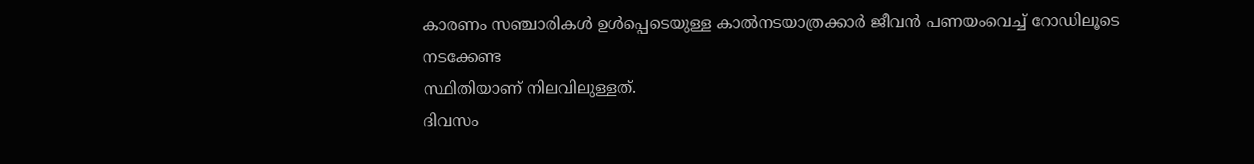കാരണം സഞ്ചാരികൾ ഉൾപ്പെടെയുള്ള കാൽനടയാത്രക്കാർ ജീവൻ പണയംവെച്ച് റോഡിലൂടെ നടക്കേണ്ട
സ്ഥിതിയാണ് നിലവിലുള്ളത്.
ദിവസം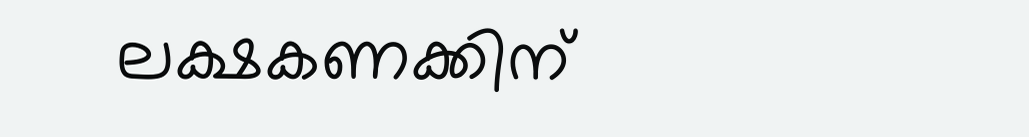ലക്ഷകണക്കിന്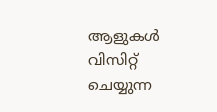ആളുകൾ വിസിറ്റ് ചെയ്യുന്ന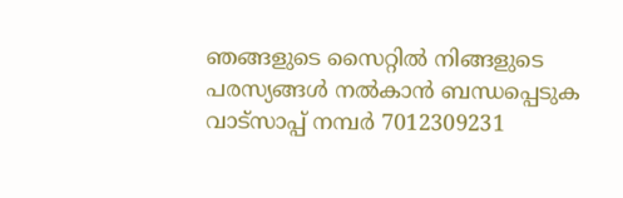ഞങ്ങളുടെ സൈറ്റിൽ നിങ്ങളുടെ പരസ്യങ്ങൾ നൽകാൻ ബന്ധപ്പെടുക വാട്സാപ്പ് നമ്പർ 7012309231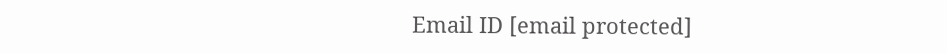Email ID [email protected]